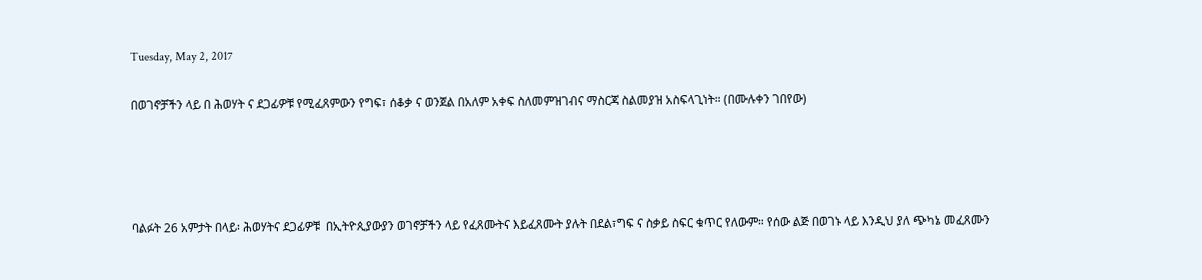Tuesday, May 2, 2017

በወገኖቻችን ላይ በ ሕወሃት ና ደጋፊዎቹ የሚፈጸምውን የግፍ፣ ሰቆቃ ና ወንጀል በአለም አቀፍ ስለመምዝገብና ማስርጃ ስልመያዝ አስፍላጊነት። (በሙሉቀን ገበየው)




ባልፉት 26 አምታት በላይ፡ ሕወሃትና ደጋፊዎቹ  በኢትዮጲያውያን ወገኖቻችን ላይ የፈጸሙትና እይፈጸሙት ያሉት በደል፣ግፍ ና ስቃይ ስፍር ቁጥር የለውም። የሰው ልጅ በወገኑ ላይ እንዲህ ያለ ጭካኔ መፈጸሙን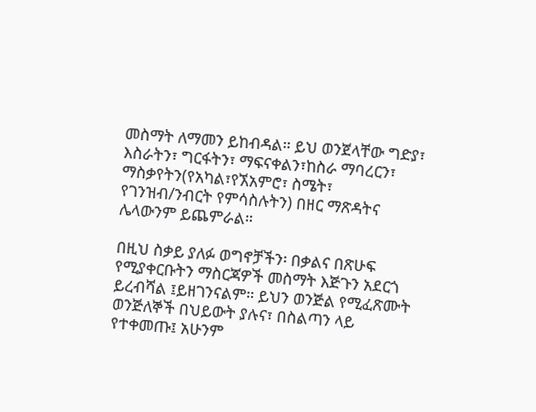መስማት ለማመን ይከብዳል። ይህ ወንጀላቸው ግድያ፣ እስራትን፣ ግርፋትን፣ ማፍናቀልን፣ከስራ ማባረርን፣ ማስቃየትን(የአካል፣የኧአምሮ፣ ስሜት፣ የገንዝብ/ንብርት የምሳስሉትን) በዘር ማጽዳትና  ሌላውንም ይጨምራል።

በዚህ ስቃይ ያለፉ ወግኖቻችን፡ በቃልና በጽሁፍ የሚያቀርቡትን ማስርጃዎች መስማት እጅጉን አደርጎ ይረብሻል ፤ይዘገንናልም። ይህን ወንጅል የሚፈጽሙት ወንጅለኞች በህይውት ያሉና፣ በስልጣን ላይ የተቀመጡ፤ አሁንም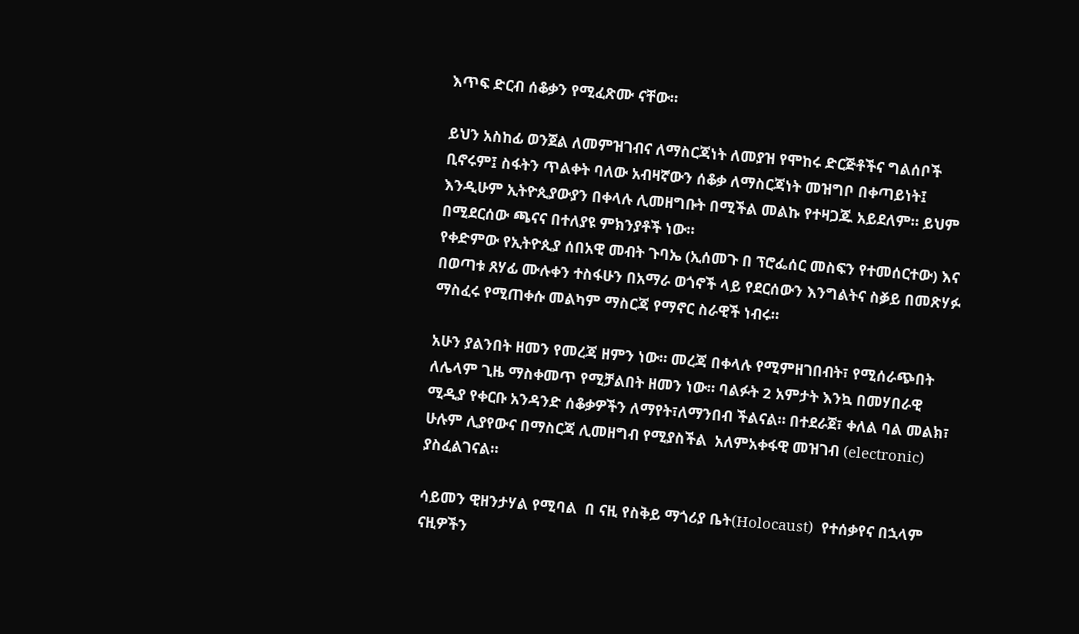እጥፍ ድርብ ሰቆቃን የሚፈጽሙ ናቸው።

ይህን አስከፊ ወንጀል ለመምዝገብና ለማስርጃነት ለመያዝ የሞከሩ ድርጅቶችና ግልሰቦች ቢኖሩም፤ ስፋትን ጥልቀት ባለው አብዛኛውን ሰቆቃ ለማስርጃነት መዝግቦ በቀጣይነት፤ እንዲሁም ኢትዮጲያውያን በቀላሉ ሊመዘግቡት በሚችል መልኩ የተዛጋጁ አይደለም። ይህም በሚደርሰው ጫናና በተለያዩ ምክንያቶች ነው።
የቀድምው የኢትዮጲያ ሰበአዊ መብት ጉባኤ (ኢሰመጉ በ ፕሮፌሰር መስፍን የተመሰርተው) እና በወጣቱ ጸሃፊ ሙሉቀን ተስፋሁን በአማራ ወጎኖች ላይ የደርሰውን እንግልትና ስⷃይ በመጽሃፉ ማስፈሩ የሚጠቀሱ መልካም ማስርጃ የማኖር ስራዊች ነብሩ።

አሁን ያልንበት ዘመን የመረጃ ዘምን ነው። መረጃ በቀላሉ የሚምዘገበብት፣ የሚሰራጭበት  ለሌላም ጊዜ ማስቀመጥ የሚቻልበት ዘመን ነው። ባልፉት 2 አምታት እንኳ በመሃበራዊ ሚዲያ የቀርቡ አንዳንድ ሰቆቃዎችን ለማየት፣ለማንበብ ችልናል። በተደራጀ፣ ቀለል ባል መልክ፣ ሁሉም ሊያየውና በማስርጃ ሊመዘግብ የሚያስችል  አለምአቀፋዊ መዝገብ (electronic) ያስፈልገናል።

ሳይመን ዊዘንታሃል የሚባል  በ ናዚ የስቅይ ማጎሪያ ቤት(Holocaust)  የተሰቃየና በኋላም ናዚዎችን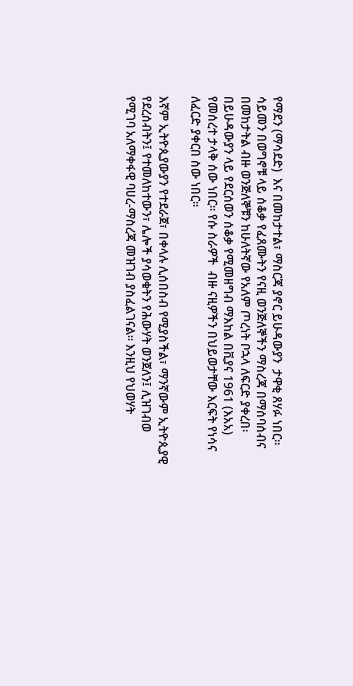የማደን (ማሳደድ)  እና በመከታተል፣ ማስርጃ ያኖር ይሁዳውያን  ታዋቂ ጸሃፉ ነበር። ሳይመን በወግኖቹ ላይ ሰቆቃ የፈጸሙትን የናዚ ወንጅለኞችን ማስረጃ በማሰባሰብና በመከታትል ብዙ ወንጅለኞቹን ከሁለትኛው የአለም ጦረነት ቦኋላ ለፍርድ ያቀረበ፡ በይሁዳውያን ላይ የደርሰወን ሰቆቃ የሚመዘግብ ማእከል በቪያና 1961 (እአአ) የመሰረተ ታላቅ ሰው ነበር። የሱ ስራዎች  ብዙ ናዚዎችን በህይወታቸው እርፍት የነሳና ለፈርድ ያቀርበ ስው ነበር።

እኛም ኢትዮጲያውያን የተደራጀ፣ በቀላሉ ሊሰበስብ የሚያስችል፣ ማንኛውም ኢትዮጲያዊ  የደረሰብትን፤ የተመለከተውን፣ ሌሎች ያሳወቁትን የሕውሃት ወንጀለን፤ ሊዝገብወ የሚገባ አለማቀፋዊ ባሀረ-ማስረጃ መዝገብ ያስፈልገናል። እንዚህ የህወሃት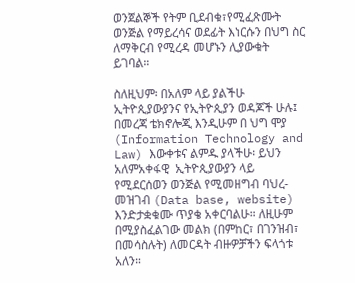ወንጀልኞች የትም ቢደብቁ፣የሚፈጽሙት ወንጅል የማይረሳና ወደፊት እነርሱን በህግ ስር ለማቅርብ የሚረዳ መሆኑን ሊያውቁት ይገባል።

ስለዚህም፡ በአለም ላይ ያልችሁ ኢትዮጲያውያንና የኢትዮጲያን ወዳጆች ሁሉ፤ በመረጃ ቴክኖሎጂ እንዲሁም በ ህግ ሞያ (Information Technology and Law) እውቀቱና ልምዱ ያላችሁ፡ ይህን አለምአቀፋዊ  ኢትዮጲያውያን ላይ የሚደርሰወን ወንጅል የሚመዘግብ ባህረ-መዝገብ (Data base, website) እንድታቋቁሙ ጥያቄ አቀርባልሁ። ለዚሁም በሚያስፈልገው መልክ (በምከር፣ በገንዝብ፣ በመሳስሉት) ለመርዳት ብዙዎቻችን ፍላጎቱ አለን።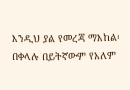እንዲህ ያል የመረጃ ማእከል፡በቀላሉ በይትኛውም የአለም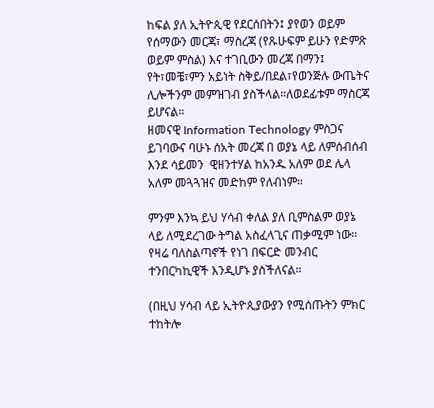ከፍል ያለ ኢትዮጲዊ የደርሰበትን፤ ያየወን ወይም የሰማውን መርጃ፣ ማስረጃ (የጹሁፍም ይሁን የድምጽ ወይም ምስል) እና ተገቢውን መረጃ በማን፤ የት፣መቼ፣ምን አይነት ስቅይ/በደል፣የወንጅሉ ውጤትና ሊሎችንም መምዝገብ ያስችላል።ለወደፊቱም ማስርጃ ይሆናል።
ዘመናዊ Information Technology ምስጋና ይገባውና ባሁኑ ሰአት መረጃ በ ወያኔ ላይ ለምሰብሰብ እንደ ሳይመን  ዊዘንተሃል ከአንዱ አለም ወደ ሌላ አለም መጓጓዝና መድከም የለብነም።

ምንም እንኳ ይህ ሃሳብ ቀለል ያለ ቢምስልም ወያኔ ላይ ለሚደረገው ትግል አስፈላጊና ጠቃሚም ነው። የዛሬ ባለስልጣኖች የነገ በፍርድ መንብር ተንበርካኪዊች እንዲሆኑ ያስችለናል።

(በዚህ ሃሳብ ላይ ኢትዮጲያውያን የሚሰጡትን ምክር ተከትሎ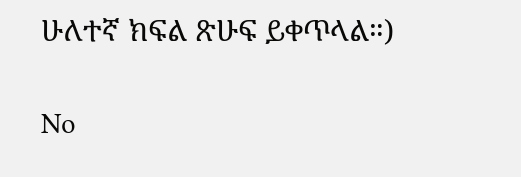ሁለተኛ ክፍል ጽሁፍ ይቀጥላል።)

No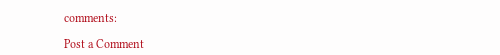comments:

Post a Comment